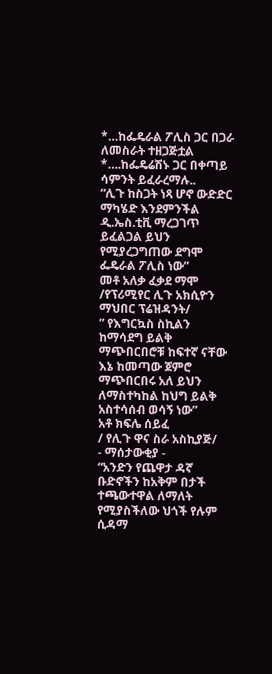*…ከፌዴራል ፖሊስ ጋር በጋራ ለመስራት ተዘጋጅቷል
*….ከፌዴሬሽኑ ጋር በቀጣይ ሳምንት ይፈራረማሉ..
“ሊጉ ከስጋት ነጻ ሆኖ ውድድር ማካሄድ እንደምንችል
ዲ.ኤስ.ቲቪ ማረጋገጥ ይፈልጋል ይህን የሚያረጋግጠው ደግሞ ፌዴራል ፖሊስ ነው”
መቶ አለቃ ፈቃደ ማሞ
/የፕሪሚየር ሊጉ አክሲዮን ማህበር ፕሬዝዳንት/
” የእግርኳስ ስኪልን ከማሳደግ ይልቅ ማጭበርበሮቹ ከፍተኛ ናቸው እኔ ከመጣው ጀምሮ ማጭበርበሩ አለ ይህን ለማስተካከል ከህግ ይልቅ አስተሳሰብ ወሳኝ ነው”
አቶ ክፍሌ ሰይፈ
/ የሊጉ ዋና ስራ አስኪያጅ/
- ማሰታውቂያ -
“አንድን የጨዋታ ዳኛ ቡድኖችን ከአቅም በታች ተጫውተዋል ለማለት የሚያስችለው ህጎች የሉም ሲዳማ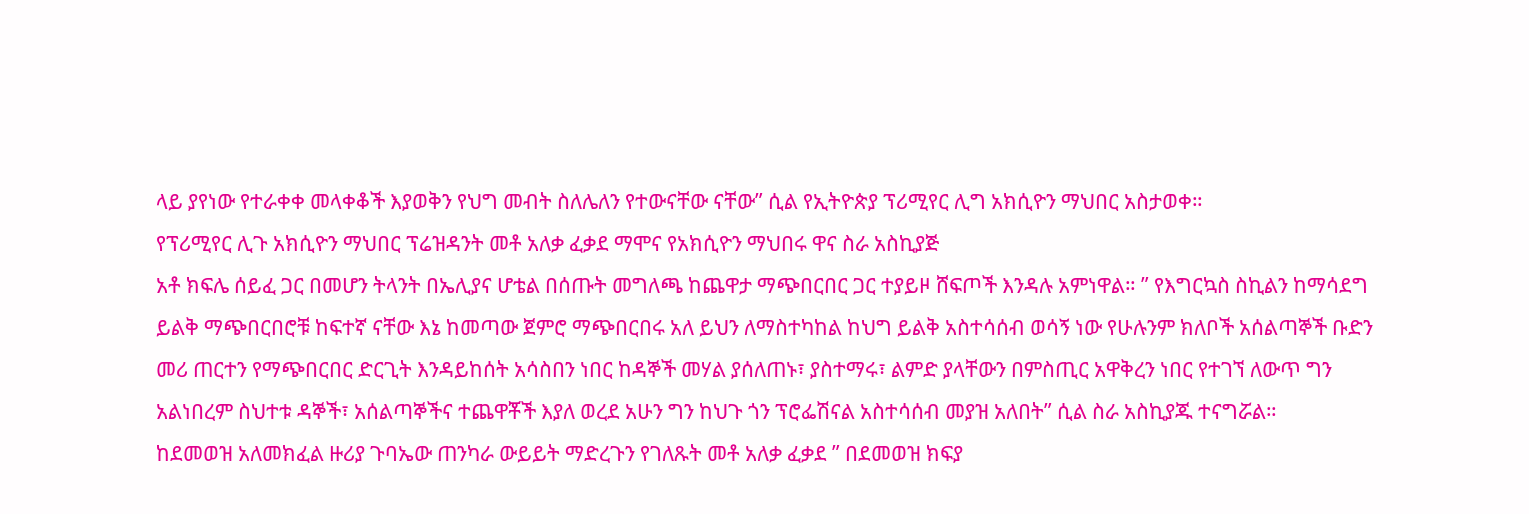ላይ ያየነው የተራቀቀ መላቀቆች እያወቅን የህግ መብት ስለሌለን የተውናቸው ናቸው” ሲል የኢትዮጵያ ፕሪሚየር ሊግ አክሲዮን ማህበር አስታወቀ።
የፕሪሚየር ሊጉ አክሲዮን ማህበር ፕሬዝዳንት መቶ አለቃ ፈቃደ ማሞና የአክሲዮን ማህበሩ ዋና ስራ አስኪያጅ
አቶ ክፍሌ ሰይፈ ጋር በመሆን ትላንት በኤሊያና ሆቴል በሰጡት መግለጫ ከጨዋታ ማጭበርበር ጋር ተያይዞ ሸፍጦች እንዳሉ አምነዋል። ” የእግርኳስ ስኪልን ከማሳደግ ይልቅ ማጭበርበሮቹ ከፍተኛ ናቸው እኔ ከመጣው ጀምሮ ማጭበርበሩ አለ ይህን ለማስተካከል ከህግ ይልቅ አስተሳሰብ ወሳኝ ነው የሁሉንም ክለቦች አሰልጣኞች ቡድን መሪ ጠርተን የማጭበርበር ድርጊት እንዳይከሰት አሳስበን ነበር ከዳኞች መሃል ያሰለጠኑ፣ ያስተማሩ፣ ልምድ ያላቸውን በምስጢር አዋቅረን ነበር የተገኘ ለውጥ ግን አልነበረም ስህተቱ ዳኞች፣ አሰልጣኞችና ተጨዋቾች እያለ ወረደ አሁን ግን ከህጉ ጎን ፕሮፌሽናል አስተሳሰብ መያዝ አለበት” ሲል ስራ አስኪያጁ ተናግሯል።
ከደመወዝ አለመክፈል ዙሪያ ጉባኤው ጠንካራ ውይይት ማድረጉን የገለጹት መቶ አለቃ ፈቃደ ” በደመወዝ ክፍያ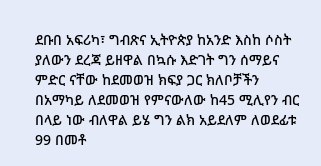ደቡበ አፍሪካ፣ ግብጽና ኢትዮጵያ ከአንድ እስከ ሶስት ያለውን ደረጃ ይዘዋል በኳሱ እድገት ግን ሰማይና ምድር ናቸው ከደመወዝ ክፍያ ጋር ክለቦቻችን በአማካይ ለደመወዝ የምናውለው ከ45 ሚሊየን ብር በላይ ነው ብለዋል ይሄ ግን ልክ አይደለም ለወደፊቱ 99 በመቶ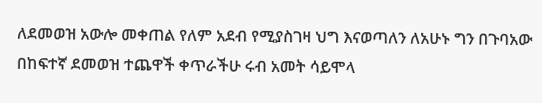ለደመወዝ አውሎ መቀጠል የለም አደብ የሚያስገዛ ህግ እናወጣለን ለአሁኑ ግን በጉባአው በከፍተኛ ደመወዝ ተጨዋች ቀጥራችሁ ሩብ አመት ሳይሞላ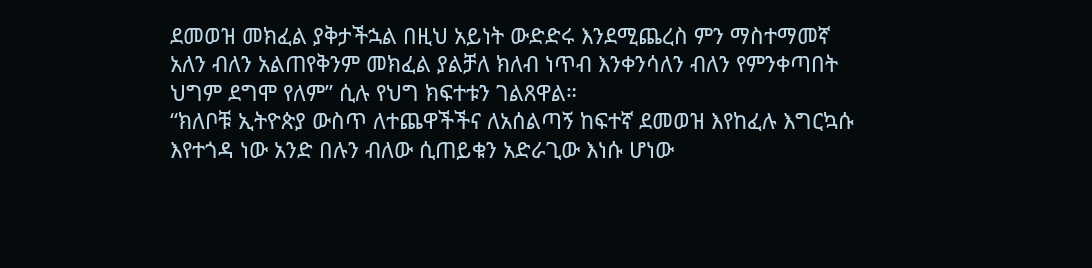ደመወዝ መክፈል ያቅታችኋል በዚህ አይነት ውድድሩ እንደሚጨረስ ምን ማስተማመኛ አለን ብለን አልጠየቅንም መክፈል ያልቻለ ክለብ ነጥብ እንቀንሳለን ብለን የምንቀጣበት ህግም ደግሞ የለም” ሲሉ የህግ ክፍተቱን ገልጸዋል።
“ክለቦቹ ኢትዮጵያ ውስጥ ለተጨዋችችና ለአሰልጣኝ ከፍተኛ ደመወዝ እየከፈሉ እግርኳሱ እየተጎዳ ነው አንድ በሉን ብለው ሲጠይቁን አድራጊው እነሱ ሆነው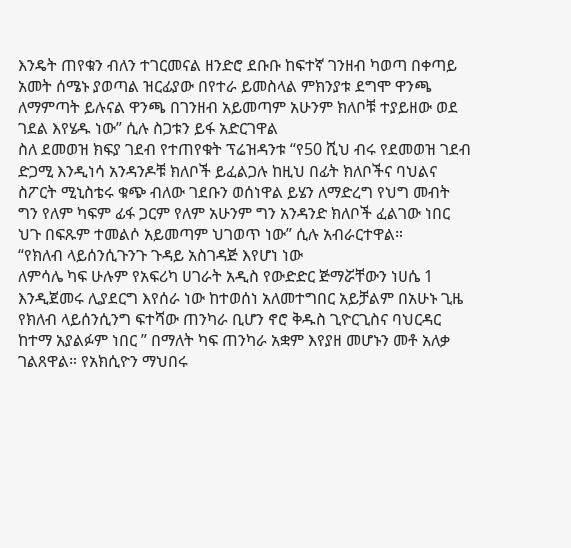እንዴት ጠየቁን ብለን ተገርመናል ዘንድሮ ደቡቡ ከፍተኛ ገንዘብ ካወጣ በቀጣይ አመት ሰሜኑ ያወጣል ዝርፊያው በየተራ ይመስላል ምክንያቱ ደግሞ ዋንጫ ለማምጣት ይሉናል ዋንጫ በገንዘብ አይመጣም አሁንም ክለቦቹ ተያይዘው ወደ ገደል እየሄዱ ነው” ሲሉ ስጋቱን ይፋ አድርገዋል
ስለ ደመወዝ ክፍያ ገደብ የተጠየቁት ፕሬዝዳንቱ “የ50 ሺህ ብሩ የደመወዝ ገደብ ድጋሚ እንዲነሳ አንዳንዶቹ ክለቦች ይፈልጋሉ ከዚህ በፊት ክለቦችና ባህልና ስፖርት ሚኒስቴሩ ቁጭ ብለው ገደቡን ወሰነዋል ይሄን ለማድረግ የህግ መብት ግን የለም ካፍም ፊፋ ጋርም የለም አሁንም ግን አንዳንድ ክለቦች ፈልገው ነበር ህጉ በፍጹም ተመልሶ አይመጣም ህገወጥ ነው” ሲሉ አብራርተዋል።
“የክለብ ላይሰንሲጉንጉ ጉዳይ አስገዳጅ እየሆነ ነው
ለምሳሌ ካፍ ሁሉም የአፍሪካ ሀገራት አዲስ የውድድር ጅማሯቸውን ነሀሴ 1 እንዲጀመሩ ሊያደርግ እየሰራ ነው ከተወሰነ አለመተግበር አይቻልም በአሁኑ ጊዜ የክለብ ላይሰንሲንግ ፍተሻው ጠንካራ ቢሆን ኖሮ ቅዱስ ጊዮርጊስና ባህርዳር ከተማ አያልፉም ነበር ” በማለት ካፍ ጠንካራ አቋም እየያዘ መሆኑን መቶ አለቃ ገልጸዋል። የአክሲዮን ማህበሩ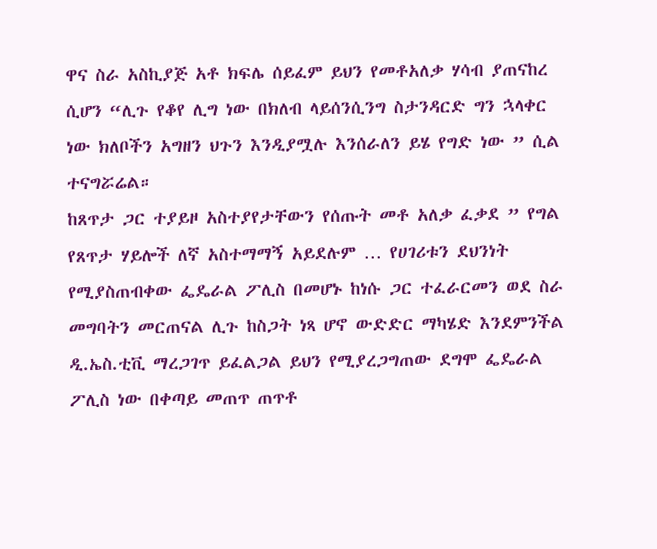ዋና ስራ አስኪያጅ አቶ ክፍሌ ሰይፈም ይህን የመቶአለቃ ሃሳብ ያጠናከረ ሲሆን “ሊጉ የቆየ ሊግ ነው በክለብ ላይሰንሲንግ ስታንዳርድ ግን ኋላቀር ነው ክለቦችን አግዘን ህጉን እንዲያሟሉ እንሰራለን ይሄ የግድ ነው ” ሲል ተናግሯሬል።
ከጸጥታ ጋር ተያይዞ አስተያየታቸውን የሰጡት መቶ አለቃ ፈቃደ ” የግል የጸጥታ ሃይሎች ለኛ አስተማማኝ አይደሉም … የሀገሪቱን ደህንነት የሚያስጠብቀው ፌዴራል ፖሊስ በመሆኑ ከነሱ ጋር ተፈራርመን ወደ ስራ መግባትን መርጠናል ሊጉ ከስጋት ነጻ ሆኖ ውድድር ማካሄድ እንደምንችል ዲ.ኤስ.ቲቪ ማረጋገጥ ይፈልጋል ይህን የሚያረጋግጠው ደግሞ ፌዴራል ፖሊስ ነው በቀጣይ መጠጥ ጠጥቶ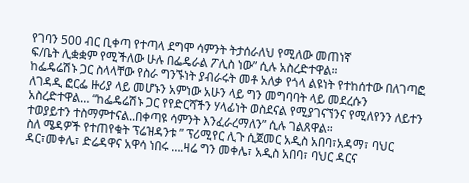የገባን 500 ብር ቢቀጣ የተጣላ ደግሞ ሳምንት ትታሰራለህ የሚለው መጠነኛ
ፍ/ቤት ሊቋቋም የሚችለው ሁሉ በፌዴራል ፖሊስ ነው” ሲሉ አስረድተዋል።
ከፌዴሬሽኑ ጋር ስላላቸው የስራ ግንኙነት ያብራሩት መቶ አለቃ የጎላ ልዩነት የተከሰተው በለገጣፎ ለገዳዲ ፎርፌ ዙሪያ ላይ መሆኑን አምነው አሁን ላይ ግን መግባባት ላይ መደረሱን አስረድተዋል… “ከፌዴሬሽኑ ጋር የየድርሻችን ሃላፊነት ወስደናል የሚያገናኘንና የሚለየንን ለይተን ተወያይተን ተስማምተናል..በቀጣዩ ሳምንት እንፈራረማለን” ሲሉ ገልጸዋል።
ስለ ሜዳዎች የተጠየቁት ፕሬዝዳንቱ ” ፕሪሚየር ሊጉ ሲጀመር አዲስ አበባ፣አዳማ፣ ባህር ዳር፣መቀሌ፣ ድሬዳዋና አዋሳ ነበሩ ….ዛሬ ግን መቀሌ፣ አዲስ አበባ፣ ባህር ዳርና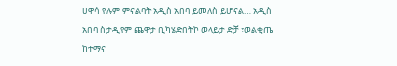ሀዋሳ የሉም ምናልባት አዲስ አበባ ይመለስ ይሆናል… አዲስ አበባ ስታዲየም ጨዋታ ቢካሄድበትኮ ወላይታ ድቻ ፣ወልቂጤ ከተማና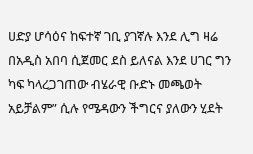ሀድያ ሆሳዕና ከፍተኛ ገቢ ያገኛሉ እንደ ሊግ ዛሬ በአዲስ አበባ ሲጀመር ደስ ይለናል እንደ ሀገር ግን ካፍ ካላረጋገጠው ብሄራዊ ቡድኑ መጫወት አይቻልም” ሲሉ የሜዳውን ችግርና ያለውን ሂደት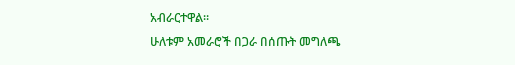አብራርተዋል።
ሁለቱም አመራሮች በጋራ በሰጡት መግለጫ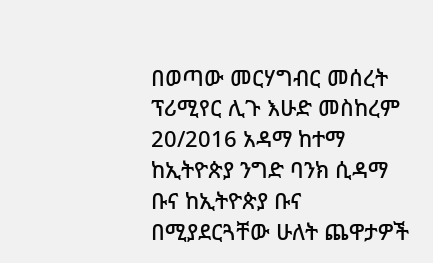በወጣው መርሃግብር መሰረት ፕሪሚየር ሊጉ እሁድ መስከረም 20/2016 አዳማ ከተማ ከኢትዮጵያ ንግድ ባንክ ሲዳማ ቡና ከኢትዮጵያ ቡና በሚያደርጓቸው ሁለት ጨዋታዎች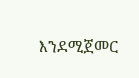እንደሚጀመር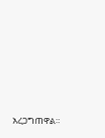አረጋግጠዋል።